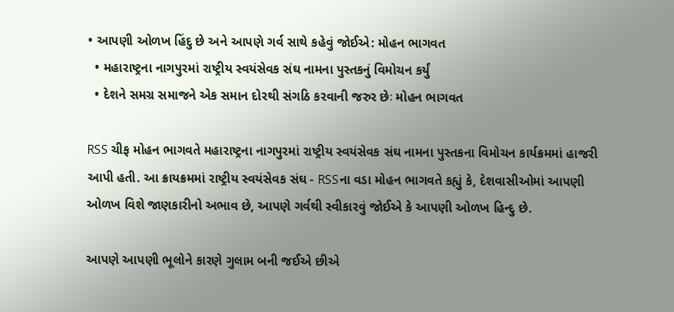• આપણી ઓળખ હિંદુ છે અને આપણે ગર્વ સાથે કહેવું જોઈએ: મોહન ભાગવત
  • મહારાષ્ટ્રના નાગપુરમાં રાષ્ટ્રીય સ્વયંસેવક સંઘ નામના પુસ્તકનું વિમોચન કર્યું
  • દેશને સમગ્ર સમાજને એક સમાન દોરથી સંગઠિ કરવાની જરુર છેઃ મોહન ભાગવત

RSS ચીફ મોહન ભાગવતે મહારાષ્ટ્રના નાગપુરમાં રાષ્ટ્રીય સ્વયંસેવક સંઘ નામના પુસ્તકના વિમોચન કાર્યક્રમમાં હાજરી આપી હતી. આ ક્રાયક્રમમાં રાષ્ટ્રીય સ્વયંસેવક સંઘ - RSSના વડા મોહન ભાગવતે કહ્યું કે, દેશવાસીઓમાં આપણી ઓળખ વિશે જાણકારીનો અભાવ છે, આપણે ગર્વથી સ્વીકારવું જોઈએ કે આપણી ઓળખ હિન્દુ છે.

આપણે આપણી ભૂલોને કારણે ગુલામ બની જઈએ છીએ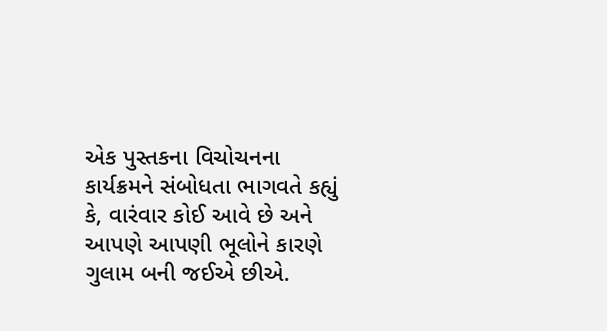એક પુસ્તકના વિચોચનના કાર્યક્રમને સંબોધતા ભાગવતે કહ્યું કે, વારંવાર કોઈ આવે છે અને આપણે આપણી ભૂલોને કારણે ગુલામ બની જઈએ છીએ.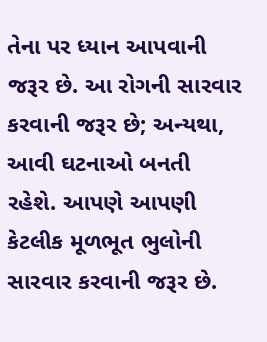તેના પર ધ્યાન આપવાની જરૂર છે. આ રોગની સારવાર કરવાની જરૂર છે; અન્યથા, આવી ઘટનાઓ બનતી રહેશે. આપણે આપણી કેટલીક મૂળભૂત ભુલોની સારવાર કરવાની જરૂર છે.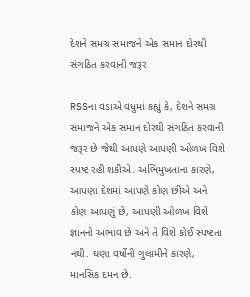દેશને સમગ્ર સમાજને એક સમાન દોરથી સંગઠિત કરવાની જરૂર

RSSના વડાએ વધુમાં કહ્યું કે, દેશને સમગ્ર સમાજને એક સમાન દોરથી સંગઠિત કરવાની જરૂર છે જેથી આપણે આપણી ઓળખ વિશે સ્પષ્ટ રહી શકીએ. અભિમુખતાના કારણે, આપણા દેશમાં આપણે કોણ છીએ અને કોણ આપણું છે, આપણી ઓળખ વિશે જ્ઞાનનો અભાવ છે અને તે વિશે કોઈ સ્પષ્ટતા નથી. ઘણા વર્ષોની ગુલામીને કારણે, માનસિક દમન છે.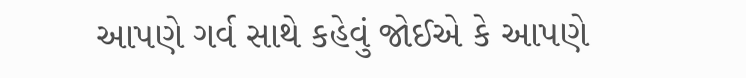આપણે ગર્વ સાથે કહેવું જોઈએ કે આપણે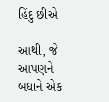હિંદુ છીએ

આથી, જે આપણને બધાને એક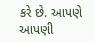કરે છે. આપણે આપણી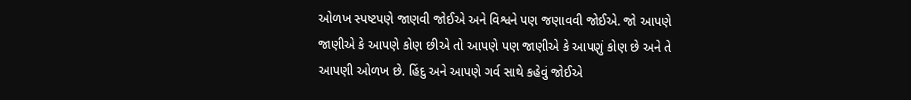ઓળખ સ્પષ્ટપણે જાણવી જોઈએ અને વિશ્વને પણ જણાવવી જોઈએ. જો આપણે જાણીએ કે આપણે કોણ છીએ તો આપણે પણ જાણીએ કે આપણું કોણ છે અને તે આપણી ઓળખ છે. હિંદુ અને આપણે ગર્વ સાથે કહેવું જોઈએ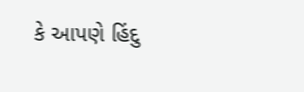કે આપણે હિંદુ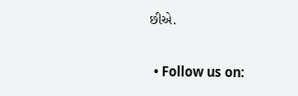છીએ.

  • Follow us on: